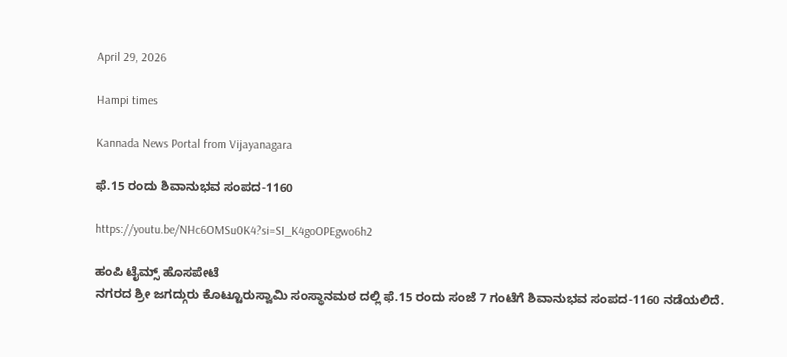April 29, 2026

Hampi times

Kannada News Portal from Vijayanagara

ಫೆ.15 ರಂದು ಶಿವಾನುಭವ ಸಂಪದ-1160

https://youtu.be/NHc6OMSu0K4?si=SI_K4goOPEgwo6h2

ಹಂಪಿ ಟೈಮ್ಸ್ ಹೊಸಪೇಟೆ
ನಗರದ ಶ್ರೀ ಜಗದ್ಗುರು ಕೊಟ್ಟೂರುಸ್ವಾಮಿ ಸಂಸ್ಥಾನಮಠ ದಲ್ಲಿ ಫೆ.15 ರಂದು ಸಂಜೆ 7 ಗಂಟೆಗೆ ಶಿವಾನುಭವ ಸಂಪದ-1160 ನಡೆಯಲಿದೆ.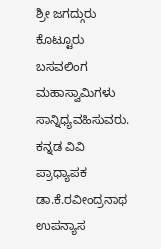ಶ್ರೀ ಜಗದ್ಗುರು ಕೊಟ್ಟೂರು ಬಸವಲಿಂಗ ಮಹಾಸ್ವಾಮಿಗಳು ಸಾನ್ನಿಧ್ಯವಹಿಸುವರು. ಕನ್ನಡ ವಿವಿ ಪ್ರಾಧ್ಯಾಪಕ ಡಾ.ಕೆ.ರವೀಂದ್ರನಾಥ ಉಪನ್ಯಾಸ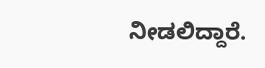ನೀಡಲಿದ್ದಾರೆ.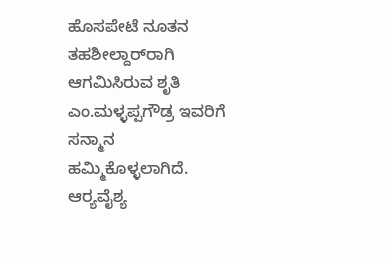ಹೊಸಪೇಟೆ ನೂತನ ತಹಶೀಲ್ದಾರ್‌ರಾಗಿ ಆಗಮಿಸಿರುವ ಶೃತಿ ಎಂ.ಮಳ್ಳಪ್ಪಗೌಡ್ರ ಇವರಿಗೆ ಸನ್ಮಾನ ಹಮ್ಮಿಕೊಳ್ಳಲಾಗಿದೆ. ಆರ್‍ಯವೈಶ್ಯ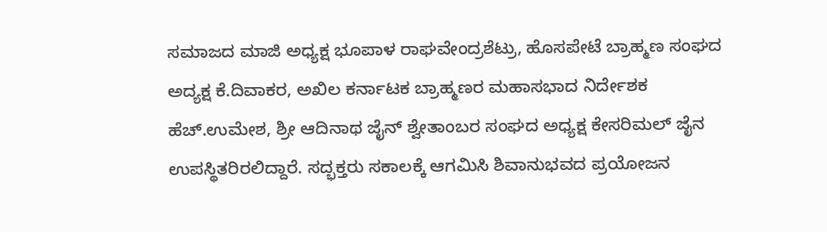ಸಮಾಜದ ಮಾಜಿ ಅಧ್ಯಕ್ಷ ಭೂಪಾಳ ರಾಘವೇಂದ್ರಶೆಟ್ರು, ಹೊಸಪೇಟೆ ಬ್ರಾಹ್ಮಣ ಸಂಘದ ಅದ್ಯಕ್ಷ ಕೆ.ದಿವಾಕರ, ಅಖಿಲ ಕರ್ನಾಟಕ ಬ್ರಾಹ್ಮಣರ ಮಹಾಸಭಾದ ನಿರ್ದೇಶಕ ಹೆಚ್.ಉಮೇಶ, ಶ್ರೀ ಆದಿನಾಥ ಜೈನ್ ಶ್ವೇತಾಂಬರ ಸಂಘದ ಅಧ್ಯಕ್ಷ ಕೇಸರಿಮಲ್ ಜೈನ ಉಪಸ್ಥಿತರಿರಲಿದ್ದಾರೆ. ಸದ್ಭಕ್ತರು ಸಕಾಲಕ್ಕೆ ಆಗಮಿಸಿ ಶಿವಾನುಭವದ ಪ್ರಯೋಜನ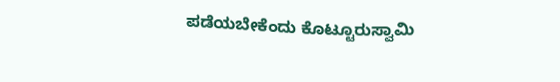ಪಡೆಯಬೇಕೆಂದು ಕೊಟ್ಟೂರುಸ್ವಾಮಿ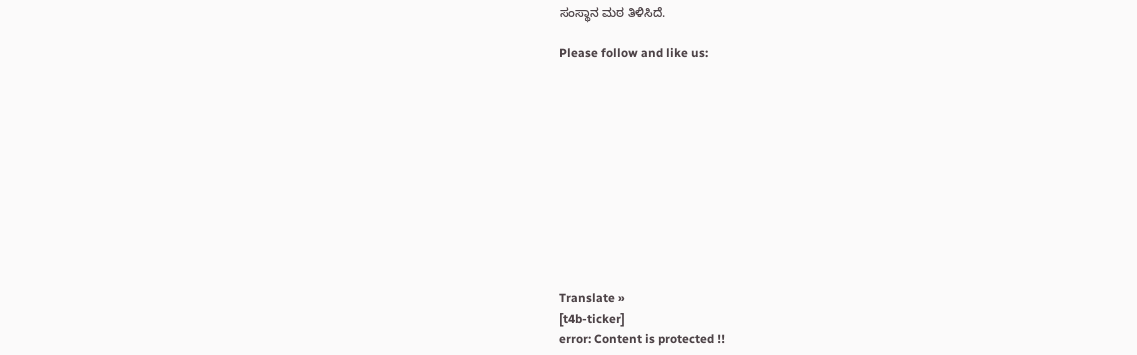ಸಂಸ್ಥಾನ ಮಠ ತಿಳಿಸಿದೆ.

Please follow and like us:











Translate »
[t4b-ticker]
error: Content is protected !!